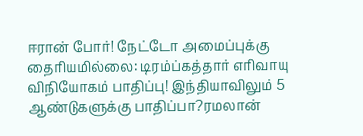ஈரான் போர்! நேட்டோ அமைப்புக்கு தைரியமில்லை: டிரம்ப்கத்தார் எரிவாயு விநியோகம் பாதிப்பு! இந்தியாவிலும் 5 ஆண்டுகளுக்கு பாதிப்பா?ரமலான்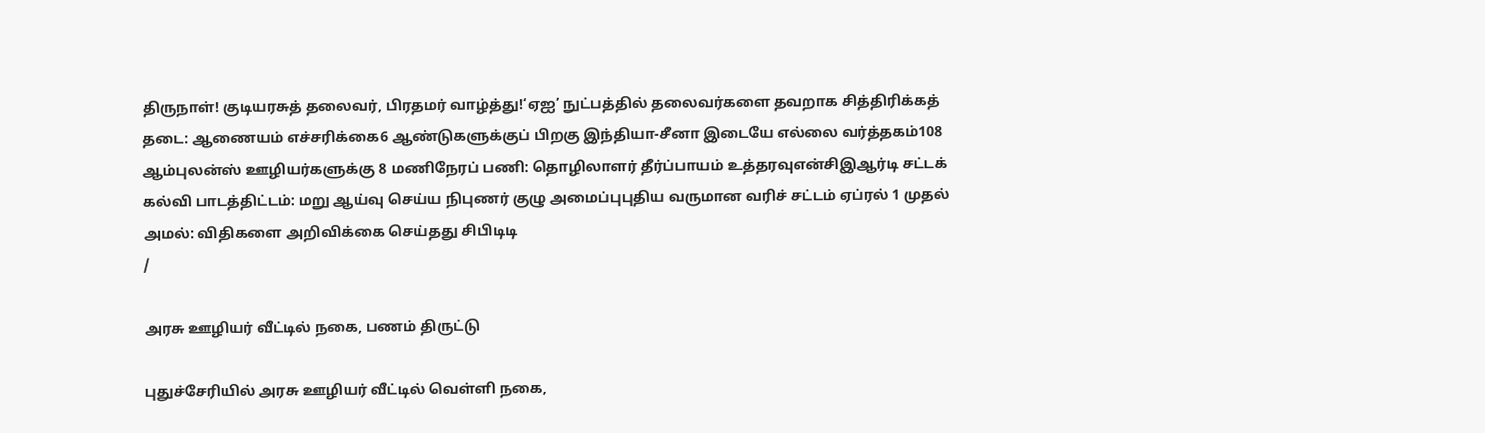திருநாள்! குடியரசுத் தலைவர், பிரதமர் வாழ்த்து!‘ஏஐ’ நுட்பத்தில் தலைவர்களை தவறாக சித்திரிக்கத் தடை: ஆணையம் எச்சரிக்கை6 ஆண்டுகளுக்குப் பிறகு இந்தியா-சீனா இடையே எல்லை வர்த்தகம்108 ஆம்புலன்ஸ் ஊழியர்களுக்கு 8 மணிநேரப் பணி: தொழிலாளர் தீர்ப்பாயம் உத்தரவுஎன்சிஇஆர்டி சட்டக் கல்வி பாடத்திட்டம்: மறு ஆய்வு செய்ய நிபுணர் குழு அமைப்புபுதிய வருமான வரிச் சட்டம் ஏப்ரல் 1 முதல் அமல்: விதிகளை அறிவிக்கை செய்தது சிபிடிடி
/

அரசு ஊழியர் வீட்டில் நகை, பணம் திருட்டு

புதுச்சேரியில் அரசு ஊழியர் வீட்டில் வெள்ளி நகை,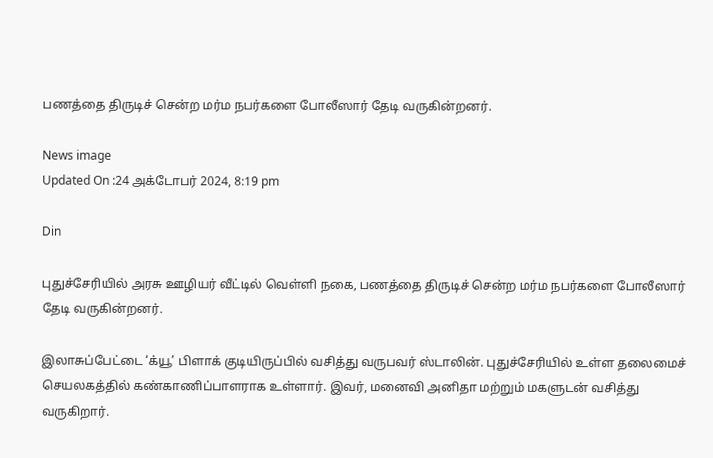பணத்தை திருடிச் சென்ற மர்ம நபர்களை போலீஸார் தேடி வருகின்றனர்.

News image
Updated On :24 அக்டோபர் 2024, 8:19 pm

Din

புதுச்சேரியில் அரசு ஊழியர் வீட்டில் வெள்ளி நகை, பணத்தை திருடிச் சென்ற மர்ம நபர்களை போலீஸார் தேடி வருகின்றனர்.

இலாசுப்பேட்டை ‘க்யூ’ பிளாக் குடியிருப்பில் வசித்து வருபவர் ஸ்டாலின். புதுச்சேரியில் உள்ள தலைமைச் செயலகத்தில் கண்காணிப்பாளராக உள்ளார். இவர், மனைவி அனிதா மற்றும் மகளுடன் வசித்து வருகிறார்.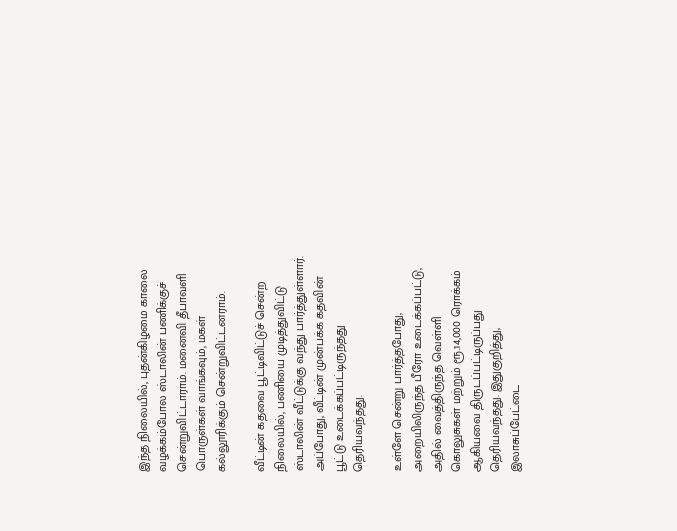இந்த நிலையில், புதன்கிழமை காலை வழக்கம்போல ஸ்டாலின் பணிக்குச் சென்றுவிட்டாராம். மனைவி தீபாவளி பொருள்கள் வாங்கவும், மகள் கல்லூரிக்கும் சென்றுவிட்டனராம்.

வீட்டின் கதவை பூட்டிவிட்டுச் சென்ற நிலையில், பணியை முடித்துவிட்டு ஸ்டாலின் வீட்டுக்கு வந்து பார்த்துள்ளார். அப்போது, வீட்டின் முன்பக்க கதவின் பூட்டு உடைக்கப்பட்டிருந்தது தெரியவந்தது.

உள்ளே சென்று பார்த்தபோது, அறையிலிருந்த பீரோ உடைக்கப்பட்டு, அதில் வைத்திருந்த வெள்ளி கொலுசுகள் மற்றும் ரூ.14,000 ரொக்கம் ஆகியவை திருடப்பட்டிருப்பது தெரியவந்தது. இதுகுறித்து, இலாசுப்பேட்டை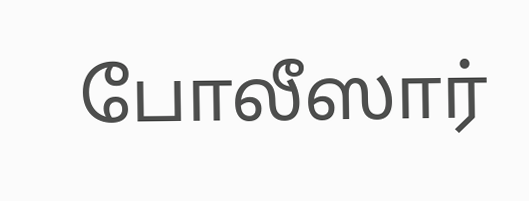போலீஸார்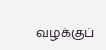வழக்குப்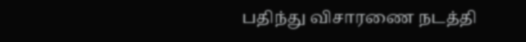பதிந்து விசாரணை நடத்தி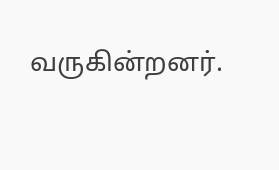வருகின்றனர்.